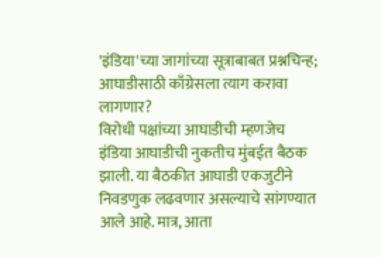'इंडिया'च्या जागांच्या सूत्राबाबत प्रश्नचिन्ह; आघाडीसाठी काँग्रेसला त्याग करावा लागणार?
विरोधी पक्षांच्या आघाडीची म्हणजेच इंडिया आघाडीची नुकतीच मुंबईत बैठक झाली. या बैठकीत आघाडी एकजुटीने निवडणुक लढवणार असल्याचे सांगण्यात आले आहे. मात्र, आता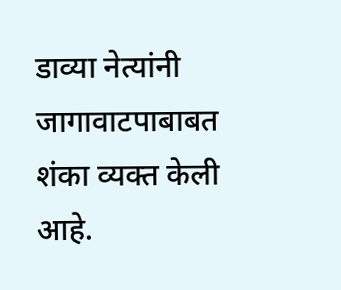डाव्या नेत्यांनी जागावाटपाबाबत शंका व्यक्त केली आहे.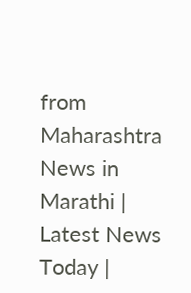from Maharashtra News in Marathi | Latest News Today |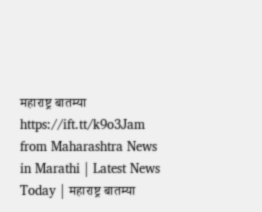महाराष्ट्र बातम्या https://ift.tt/k9o3Jam
from Maharashtra News in Marathi | Latest News Today | महाराष्ट्र बातम्या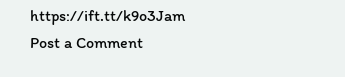https://ift.tt/k9o3Jam
Post a Comment